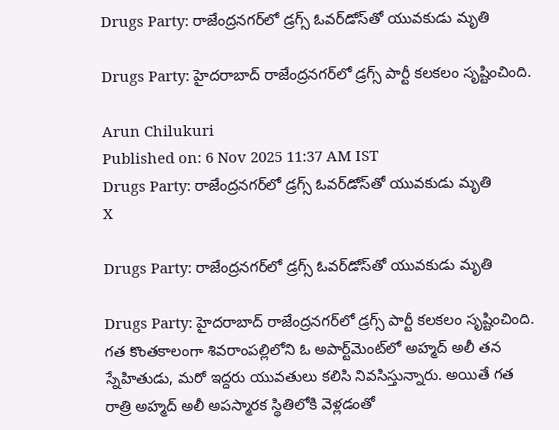Drugs Party: రాజేంద్రనగర్‌లో డ్రగ్స్‌ ఓవర్‌డోస్‌తో యువకుడు మృతి

Drugs Party: హైదరాబాద్‌ రాజేంద్రనగర్‌లో డ్రగ్స్‌ పార్టీ కలకలం సృష్టించింది.

Arun Chilukuri
Published on: 6 Nov 2025 11:37 AM IST
Drugs Party: రాజేంద్రనగర్‌లో డ్రగ్స్‌ ఓవర్‌డోస్‌తో యువకుడు మృతి
X

Drugs Party: రాజేంద్రనగర్‌లో డ్రగ్స్‌ ఓవర్‌డోస్‌తో యువకుడు మృతి

Drugs Party: హైదరాబాద్‌ రాజేంద్రనగర్‌లో డ్రగ్స్‌ పార్టీ కలకలం సృష్టించింది. గత కొంతకాలంగా శివరాంపల్లిలోని ఓ అపార్ట్‌మెంట్‌లో అహ్మద్‌ అలీ తన స్నేహితుడు, మరో ఇద్దరు యువతులు కలిసి నివసిస్తున్నారు. అయితే గత రాత్రి అహ్మద్‌ అలీ అపస్మారక స్థితిలోకి వెళ్లడంతో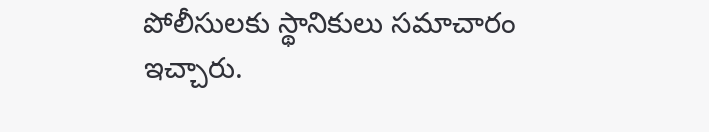పోలీసులకు స్థానికులు సమాచారం ఇచ్చారు.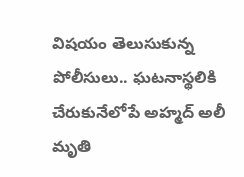విష‍యం తెలుసుకున్న పోలీసులు.. ఘటనాస్థలికి చేరుకునేలోపే అహ్మద్‌ అలీ మృతి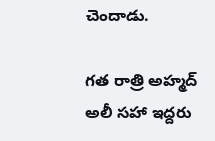చెందాడు.

గత రాత్రి అహ్మద్‌ అలీ సహా ఇద్దరు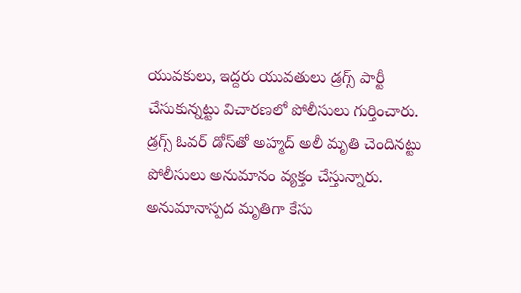యువకులు, ఇద్దరు యువతులు డ్రగ్స్‌ పార్టీ చేసుకున్నట్టు విచారణలో పోలీసులు గుర్తించారు. డ్రగ్స్‌ ఓవర్‌ డోస్‌తో అహ్మద్‌ అలీ మృతి చెందినట్టు పోలీసులు అనుమానం వ్యక్తం చేస్తున్నారు. అనుమానాస్పద మృతిగా కేసు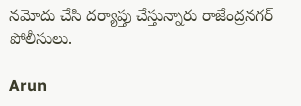నమోదు చేసి దర్యాప్తు చేస్తున్నారు రాజేంద్రనగర్‌ పోలీసులు.

Arun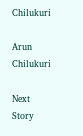Chilukuri

Arun Chilukuri

Next Story